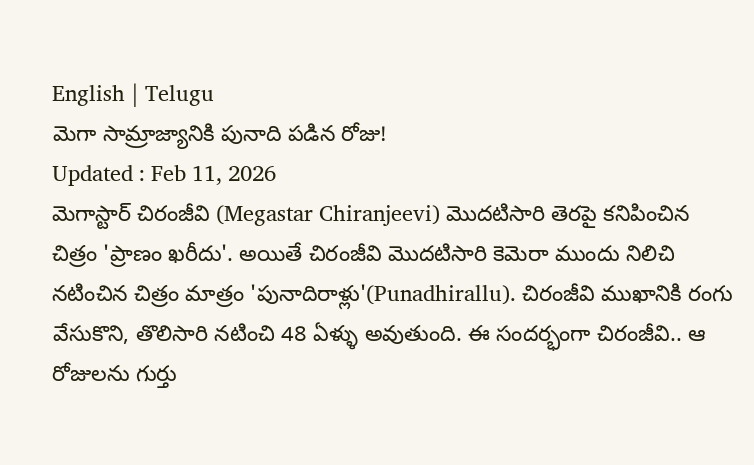English | Telugu
మెగా సామ్రాజ్యానికి పునాది పడిన రోజు!
Updated : Feb 11, 2026
మెగాస్టార్ చిరంజీవి (Megastar Chiranjeevi) మొదటిసారి తెరపై కనిపించిన చిత్రం 'ప్రాణం ఖరీదు'. అయితే చిరంజీవి మొదటిసారి కెమెరా ముందు నిలిచి నటించిన చిత్రం మాత్రం 'పునాదిరాళ్లు'(Punadhirallu). చిరంజీవి ముఖానికి రంగు వేసుకొని, తొలిసారి నటించి 48 ఏళ్ళు అవుతుంది. ఈ సందర్భంగా చిరంజీవి.. ఆ రోజులను గుర్తు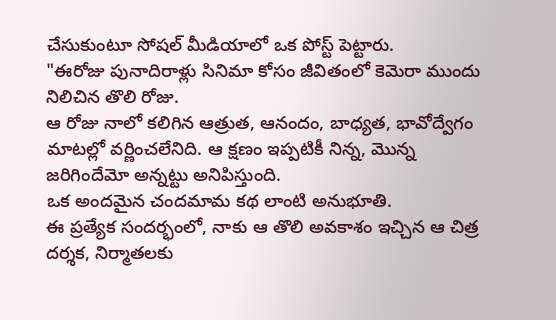చేసుకుంటూ సోషల్ మీడియాలో ఒక పోస్ట్ పెట్టారు.
"ఈరోజు పునాదిరాళ్లు సినిమా కోసం జీవితంలో కెమెరా ముందు నిలిచిన తొలి రోజు.
ఆ రోజు నాలో కలిగిన ఆత్రుత, ఆనందం, బాధ్యత, భావోద్వేగం మాటల్లో వర్ణించలేనిది. ఆ క్షణం ఇప్పటికీ నిన్న, మొన్న జరిగిందేమో అన్నట్టు అనిపిస్తుంది.
ఒక అందమైన చందమామ కథ లాంటి అనుభూతి.
ఈ ప్రత్యేక సందర్భంలో, నాకు ఆ తొలి అవకాశం ఇచ్చిన ఆ చిత్ర దర్శక, నిర్మాతలకు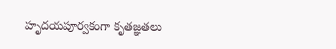హృదయపూర్వకంగా కృతజ్ఞతలు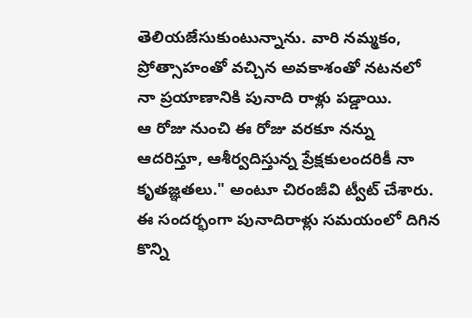తెలియజేసుకుంటున్నాను. వారి నమ్మకం, ప్రోత్సాహంతో వచ్చిన అవకాశంతో నటనలో నా ప్రయాణానికి పునాది రాళ్లు పడ్డాయి.
ఆ రోజు నుంచి ఈ రోజు వరకూ నన్ను ఆదరిస్తూ, ఆశీర్వదిస్తున్న ప్రేక్షకులందరికీ నా కృతజ్ఞతలు." అంటూ చిరంజీవి ట్వీట్ చేశారు.
ఈ సందర్భంగా పునాదిరాళ్లు సమయంలో దిగిన కొన్ని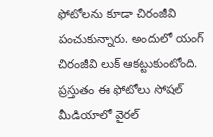ఫోటోలను కూడా చిరంజీవి పంచుకున్నారు. అందులో యంగ్ చిరంజీవి లుక్ ఆకట్టుకుంటోంది. ప్రస్తుతం ఈ ఫోటోలు సోషల్ మీడియాలో వైరల్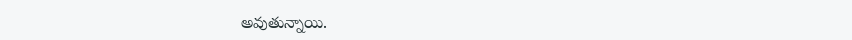అవుతున్నాయి.